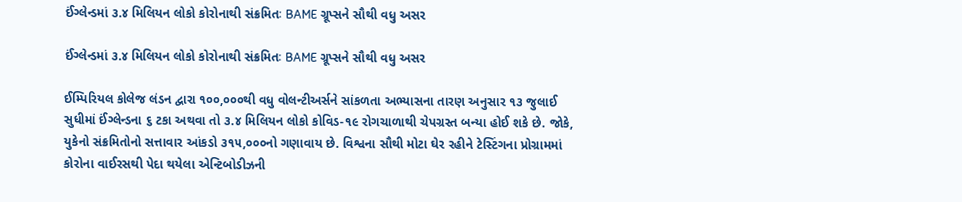ઈંગ્લેન્ડમાં ૩.૪ મિલિયન લોકો કોરોનાથી સંક્રમિતઃ BAME ગ્રૂપ્સને સૌથી વધુ અસર

ઈંગ્લેન્ડમાં ૩.૪ મિલિયન લોકો કોરોનાથી સંક્રમિતઃ BAME ગ્રૂપ્સને સૌથી વધુ અસર

ઈમ્પિરિયલ કોલેજ લંડન દ્વારા ૧૦૦,૦૦૦થી વધુ વોલન્ટીઅર્સને સાંકળતા અભ્યાસના તારણ અનુસાર ૧૩ જુલાઈ સુધીમાં ઈંગ્લેન્ડના ૬ ટકા અથવા તો ૩.૪ મિલિયન લોકો કોવિડ-૧૯ રોગચાળાથી ચેપગ્રસ્ત બન્યા હોઈ શકે છે. જોકે, યુકેનો સંક્રમિતોનો સત્તાવાર આંકડો ૩૧૫,૦૦૦નો ગણાવાય છે. વિશ્વના સૌથી મોટા ઘેર રહીને ટેસ્ટિંગના પ્રોગ્રામમાં કોરોના વાઈરસથી પેદા થયેલા એન્ટિબોડીઝની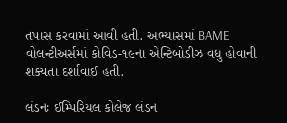તપાસ કરવામાં આવી હતી. અભ્યાસમાં BAME વોલન્ટીઅર્સમાં કોવિડ-૧૯ના એન્ટિબોડીઝ વધુ હોવાની શક્યતા દર્શાવાઈ હતી.

લંડનઃ ઈમ્પિરિયલ કોલેજ લંડન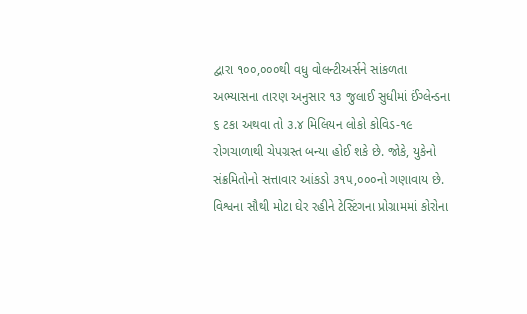દ્વારા ૧૦૦,૦૦૦થી વધુ વોલન્ટીઅર્સને સાંકળતા અભ્યાસના તારણ અનુસાર ૧૩ જુલાઈ સુધીમાં ઈંગ્લેન્ડના ૬ ટકા અથવા તો ૩.૪ મિલિયન લોકો કોવિડ-૧૯ રોગચાળાથી ચેપગ્રસ્ત બન્યા હોઈ શકે છે. જોકે, યુકેનો સંક્રમિતોનો સત્તાવાર આંકડો ૩૧૫,૦૦૦નો ગણાવાય છે. વિશ્વના સૌથી મોટા ઘેર રહીને ટેસ્ટિંગના પ્રોગ્રામમાં કોરોના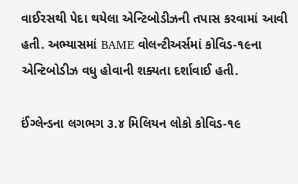વાઈરસથી પેદા થયેલા એન્ટિબોડીઝની તપાસ કરવામાં આવી હતી. અભ્યાસમાં BAME વોલન્ટીઅર્સમાં કોવિડ-૧૯ના એન્ટિબોડીઝ વધુ હોવાની શક્યતા દર્શાવાઈ હતી.

ઈંગ્લેન્ડના લગભગ ૩.૪ મિલિયન લોકો કોવિડ-૧૯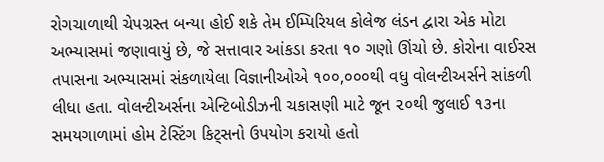રોગચાળાથી ચેપગ્રસ્ત બન્યા હોઈ શકે તેમ ઈમ્પિરિયલ કોલેજ લંડન દ્વારા એક મોટા અભ્યાસમાં જણાવાયું છે, જે સત્તાવાર આંકડા કરતા ૧૦ ગણો ઊંચો છે. કોરોના વાઈરસ તપાસના અભ્યાસમાં સંકળાયેલા વિજ્ઞાનીઓએ ૧૦૦,૦૦૦થી વધુ વોલન્ટીઅર્સને સાંકળી લીધા હતા. વોલન્ટીઅર્સના એન્ટિબોડીઝની ચકાસણી માટે જૂન ૨૦થી જુલાઈ ૧૩ના સમયગાળામાં હોમ ટેસ્ટિંગ કિટ્સનો ઉપયોગ કરાયો હતો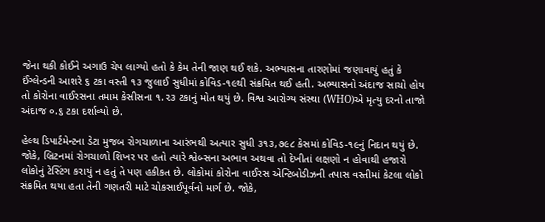જેના થકી કોઈને અગાઉ ચેપ લાગ્યો હતો કે કેમ તેની જાણ થઈ શકે. અભ્યાસના તારણોમાં જણાવાયું હતું કે ઈંગ્લેન્ડની આશરે ૬ ટકા વસ્તી ૧૩ જુલાઈ સુધીમાં કોવિડ-૧૯થી સંક્રમિત થઈ હતી. અભ્યાસનો અંદાજ સાચો હોય તો કોરોના વાઈરસના તમામ કેસીસના ૧.૨૩ ટકાનું મોત થયું છે. વિશ્વ આરોગ્ય સંસ્થા (WHO)એ મૃત્યુ દરનો તાજો અંદાજ ૦.૬ ટકા દર્શાવ્યો છે.

હેલ્થ ડિપાર્ટમેન્ટના ડેટા મુજબ રોગચાળાના આરંભથી અત્યાર સુધી ૩૧૩,૭૯૮ કેસમાં કોવિડ-૧૯નું નિદાન થયું છે. જોકે, બ્રિટનમાં રોગચાળો શિખર પર હતો ત્યારે શ્વેબ્સના અભાવ અથવા તો દેખીતાં લક્ષણો ન હોવાથી હજારો લોકોનું ટેસ્ટિંગ કરાયું ન હતું તે પણ હકીકત છે. લોકોમાં કોરોના વાઈરસ એન્ટિબોડીઝની તપાસ વસ્તીમાં કેટલા લોકો સંક્રમિત થયા હતા તેની ગણતરી માટે ચોકસાઈપૂર્વનો માર્ગ છે. જોકે,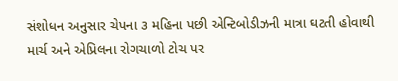સંશોધન અનુસાર ચેપના ૩ મહિના પછી એન્ટિબોડીઝની માત્રા ઘટતી હોવાથી માર્ચ અને એપ્રિલના રોગચાળો ટોચ પર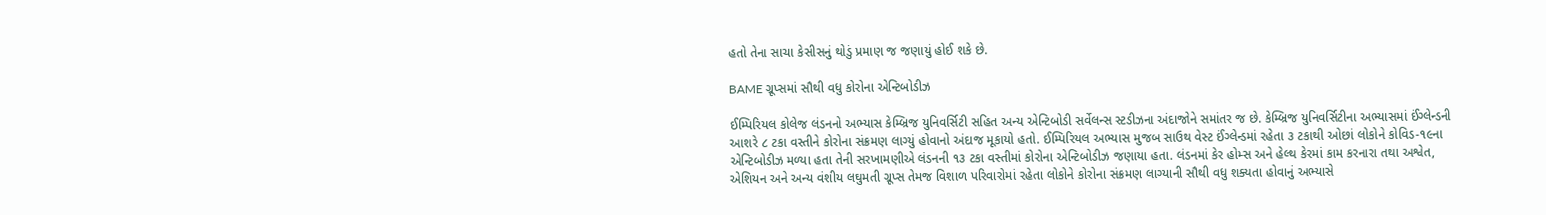હતો તેના સાચા કેસીસનું થોડું પ્રમાણ જ જણાયું હોઈ શકે છે.

BAME ગ્રૂપ્સમાં સૌથી વધુ કોરોના એન્ટિબોડીઝ

ઈમ્પિરિયલ કોલેજ લંડનનો અભ્યાસ કેમ્બ્રિજ યુનિવર્સિટી સહિત અન્ય એન્ટિબોડી સર્વેલન્સ સ્ટડીઝના અંદાજોને સમાંતર જ છે. કેમ્બ્રિજ યુનિવર્સિટીના અભ્યાસમાં ઈંગ્લેન્ડની આશરે ૮ ટકા વસ્તીને કોરોના સંક્રમણ લાગ્યું હોવાનો અંદાજ મૂકાયો હતો. ઈમ્પિરિયલ અભ્યાસ મુજબ સાઉથ વેસ્ટ ઈંગ્લેન્ડમાં રહેતા ૩ ટકાથી ઓછાં લોકોને કોવિડ-૧૯ના એન્ટિબોડીઝ મળ્યા હતા તેની સરખામણીએ લંડનની ૧૩ ટકા વસ્તીમાં કોરોના એન્ટિબોડીઝ જણાયા હતા. લંડનમાં કેર હોમ્સ અને હેલ્થ કેરમાં કામ કરનારા તથા અશ્વેત, એશિયન અને અન્ય વંશીય લઘુમતી ગ્રૂપ્સ તેમજ વિશાળ પરિવારોમાં રહેતા લોકોને કોરોના સંક્રમણ લાગ્યાની સૌથી વધુ શક્યતા હોવાનું અભ્યાસે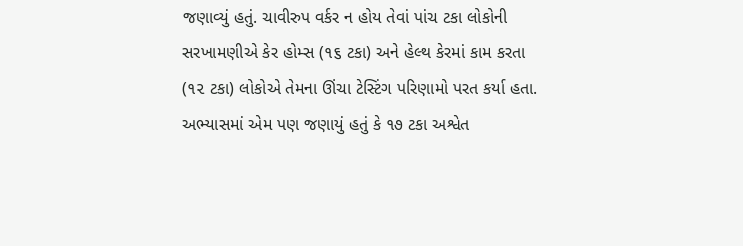જણાવ્યું હતું. ચાવીરુપ વર્કર ન હોય તેવાં પાંચ ટકા લોકોની સરખામણીએ કેર હોમ્સ (૧૬ ટકા) અને હેલ્થ કેરમાં કામ કરતા (૧૨ ટકા) લોકોએ તેમના ઊંચા ટેસ્ટિંગ પરિણામો પરત કર્યા હતા. અભ્યાસમાં એમ પણ જણાયું હતું કે ૧૭ ટકા અશ્વેત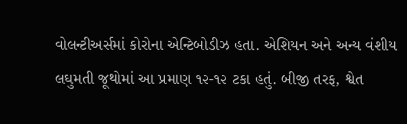વોલન્ટીઅર્સમાં કોરોના એન્ટિબોડીઝ હતા. એશિયન અને અન્ય વંશીય લઘુમતી જૂથોમાં આ પ્રમાણ ૧૨-૧૨ ટકા હતું. બીજી તરફ, શ્વેત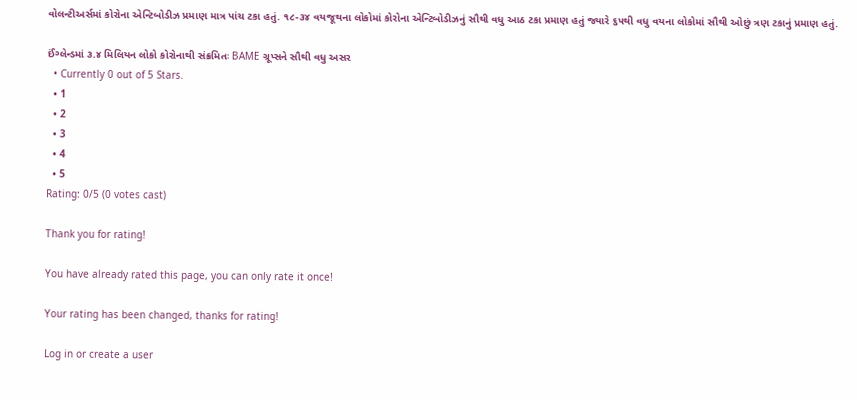વોલન્ટીઅર્સમાં કોરોના એન્ટિબોડીઝ પ્રમાણ માત્ર પાંચ ટકા હતું. ૧૮-૩૪ વયજૂથના લોકોમાં કોરોના એન્ટિબોડીઝનું સૌથી વધુ આઠ ટકા પ્રમાણ હતું જ્યારે ૬૫થી વધુ વયના લોકોમાં સૌથી ઓછું ત્રણ ટકાનું પ્રમાણ હતું.

ઈંગ્લેન્ડમાં ૩.૪ મિલિયન લોકો કોરોનાથી સંક્રમિતઃ BAME ગ્રૂપ્સને સૌથી વધુ અસર
  • Currently 0 out of 5 Stars.
  • 1
  • 2
  • 3
  • 4
  • 5
Rating: 0/5 (0 votes cast)

Thank you for rating!

You have already rated this page, you can only rate it once!

Your rating has been changed, thanks for rating!

Log in or create a user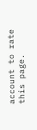account to rate this page.